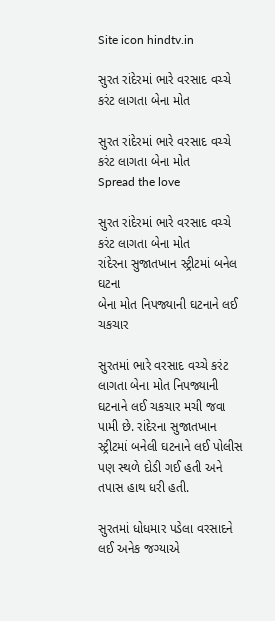Site icon hindtv.in

સુરત રાંદેરમાં ભારે વરસાદ વચ્ચે કરંટ લાગતા બેના મોત

સુરત રાંદેરમાં ભારે વરસાદ વચ્ચે કરંટ લાગતા બેના મોત
Spread the love

સુરત રાંદેરમાં ભારે વરસાદ વચ્ચે કરંટ લાગતા બેના મોત
રાંદેરના સુજાતખાન સ્ટ્રીટમાં બનેલ ઘટના
બેના મોત નિપજ્યાની ઘટનાને લઈ ચકચાર

સુરતમાં ભારે વરસાદ વચ્ચે કરંટ લાગતા બેના મોત નિપજ્યાની ઘટનાને લઈ ચકચાર મચી જવા પામી છે. રાંદેરના સુજાતખાન સ્ટ્રીટમાં બનેલી ઘટનાને લઈ પોલીસ પણ સ્થળે દોડી ગઈ હતી અને તપાસ હાથ ધરી હતી.

સુરતમાં ધોધમાર પડેલા વરસાદને લઈ અનેક જગ્યાએ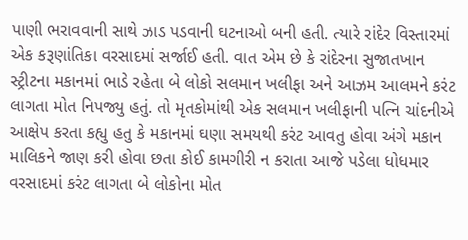પાણી ભરાવવાની સાથે ઝાડ પડવાની ઘટનાઓ બની હતી. ત્યારે રાંદેર વિસ્તારમાં એક કરૂણાંતિકા વરસાદમાં સર્જાઈ હતી. વાત એમ છે કે રાંદેરના સુજાતખાન સ્ટ્રીટના મકાનમાં ભાડે રહેતા બે લોકો સલમાન ખલીફા અને આઝમ આલમને કરંટ લાગતા મોત નિપજ્યુ હતું. તો મૃતકોમાંથી એક સલમાન ખલીફાની પત્નિ ચાંદનીએ આક્ષેપ કરતા કહ્યુ હતુ કે મકાનમાં ઘણા સમયથી કરંટ આવતુ હોવા અંગે મકાન માલિકને જાણ કરી હોવા છતા કોઈ કામગીરી ન કરાતા આજે પડેલા ધોધમાર વરસાદમાં કરંટ લાગતા બે લોકોના મોત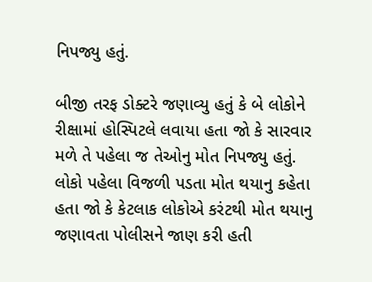નિપજ્યુ હતું.

બીજી તરફ ડોક્ટરે જણાવ્યુ હતું કે બે લોકોને રીક્ષામાં હોસ્પિટલે લવાયા હતા જો કે સારવાર મળે તે પહેલા જ તેઓનુ મોત નિપજ્યુ હતું. લોકો પહેલા વિજળી પડતા મોત થયાનુ કહેતા હતા જો કે કેટલાક લોકોએ કરંટથી મોત થયાનુ જણાવતા પોલીસને જાણ કરી હતી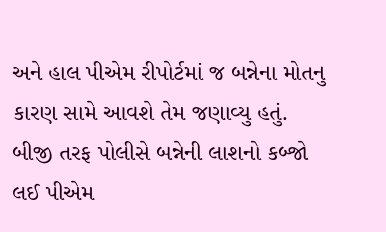અને હાલ પીએમ રીપોર્ટમાં જ બન્નેના મોતનુ કારણ સામે આવશે તેમ જણાવ્યુ હતું. બીજી તરફ પોલીસે બન્નેની લાશનો કબ્જો લઈ પીએમ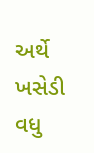અર્થે ખસેડી વધુ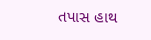તપાસ હાથ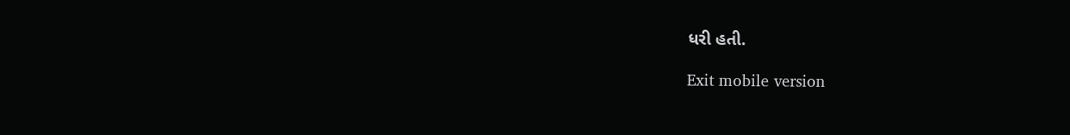ધરી હતી.

Exit mobile version